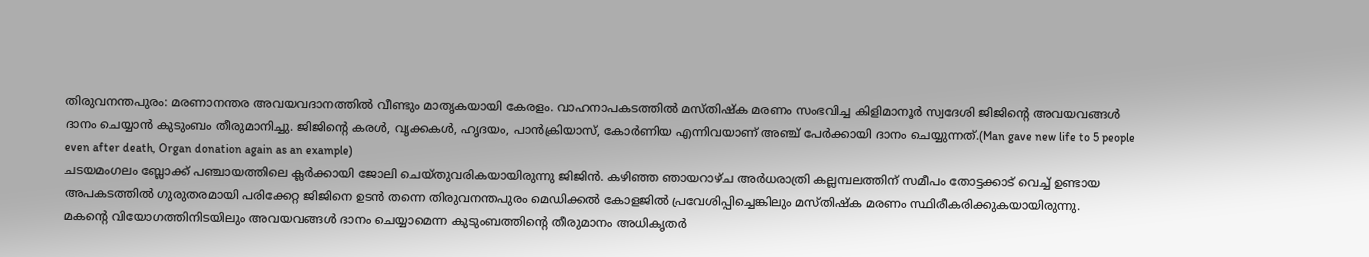തിരുവനന്തപുരം: മരണാനന്തര അവയവദാനത്തിൽ വീണ്ടും മാതൃകയായി കേരളം. വാഹനാപകടത്തിൽ മസ്തിഷ്ക മരണം സംഭവിച്ച കിളിമാനൂർ സ്വദേശി ജിജിന്റെ അവയവങ്ങൾ ദാനം ചെയ്യാൻ കുടുംബം തീരുമാനിച്ചു. ജിജിന്റെ കരൾ, വൃക്കകൾ, ഹൃദയം, പാൻക്രിയാസ്, കോർണിയ എന്നിവയാണ് അഞ്ച് പേർക്കായി ദാനം ചെയ്യുന്നത്.(Man gave new life to 5 people even after death, Organ donation again as an example)
ചടയമംഗലം ബ്ലോക്ക് പഞ്ചായത്തിലെ ക്ലർക്കായി ജോലി ചെയ്തുവരികയായിരുന്നു ജിജിൻ. കഴിഞ്ഞ ഞായറാഴ്ച അർധരാത്രി കല്ലമ്പലത്തിന് സമീപം തോട്ടക്കാട് വെച്ച് ഉണ്ടായ അപകടത്തിൽ ഗുരുതരമായി പരിക്കേറ്റ ജിജിനെ ഉടൻ തന്നെ തിരുവനന്തപുരം മെഡിക്കൽ കോളജിൽ പ്രവേശിപ്പിച്ചെങ്കിലും മസ്തിഷ്ക മരണം സ്ഥിരീകരിക്കുകയായിരുന്നു.
മകന്റെ വിയോഗത്തിനിടയിലും അവയവങ്ങൾ ദാനം ചെയ്യാമെന്ന കുടുംബത്തിന്റെ തീരുമാനം അധികൃതർ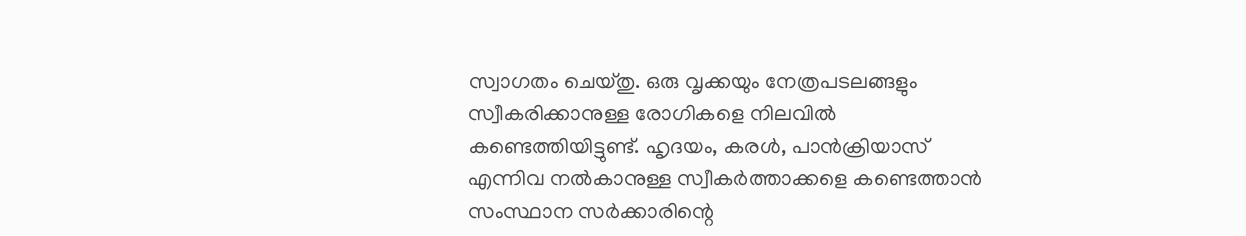സ്വാഗതം ചെയ്തു. ഒരു വൃക്കയും നേത്രപടലങ്ങളും സ്വീകരിക്കാനുള്ള രോഗികളെ നിലവിൽ കണ്ടെത്തിയിട്ടുണ്ട്. ഹൃദയം, കരൾ, പാൻക്രിയാസ് എന്നിവ നൽകാനുള്ള സ്വീകർത്താക്കളെ കണ്ടെത്താൻ സംസ്ഥാന സർക്കാരിന്റെ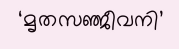‘മൃതസഞ്ജീവനി’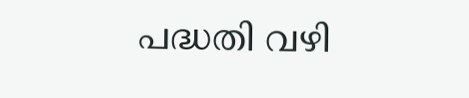പദ്ധതി വഴി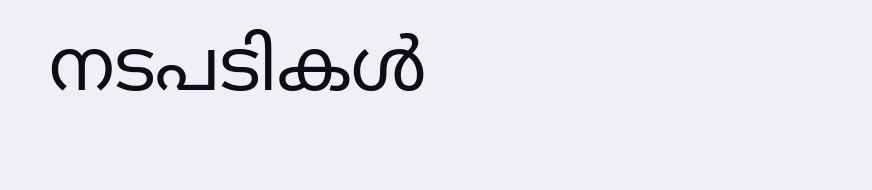നടപടികൾ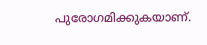പുരോഗമിക്കുകയാണ്.